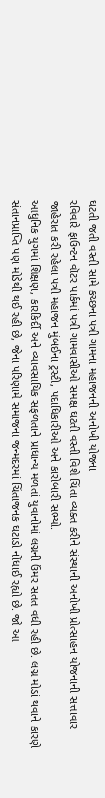ઘટતી જતી વસ્તી સામે કચ્છના પત્રી ગામના મહાજનની અનોખી યોજના
રવિવારે ફાઉન્ટન વૉટર પાર્કમાં પત્રી ગામવાસીઓ સમક્ષ ઘટતી વસ્તી વિશે ચિંતા વ્યક્ત કરીને સંસ્થાની અનોખી પ્રોત્સાહન યોજનાની સત્તાવાર જાહેરાત કરી રહેલા પત્રી મહાજન મુંબઈના ટ્રસ્ટી, પદાધિકારીઓ અને કારોબારી સભ્યો.
આધુનિક યુગમાં શિક્ષણ, કારકિર્દી અને વ્યાવસાયિક સફળતાને પ્રાધાન્ય મળતાં યુવાનોમાં લગ્નની ઉંમર સતત વધી રહી છે. લગ્ન મોડાં થવાને કારણે સંતાનપ્રાપ્તિ પણ મોડેથી થઈ રહી છે, જેના પરિણામે સમાજના જન્મદરમાં ચિંતાજનક ઘટાડો નોંધાઈ રહ્યો છે. જો આ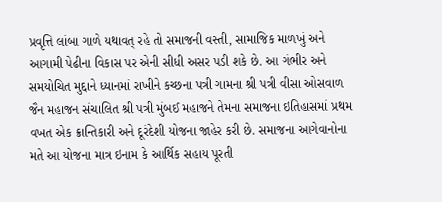પ્રવૃત્તિ લાંબા ગાળે યથાવત્ રહે તો સમાજની વસ્તી, સામાજિક માળખું અને આગામી પેઢીના વિકાસ પર એની સીધી અસર પડી શકે છે. આ ગંભીર અને સમયોચિત મુદ્દાને ધ્યાનમાં રાખીને કચ્છના પત્રી ગામના શ્રી પત્રી વીસા ઓસવાળ જૈન મહાજન સંચાલિત શ્રી પત્રી મુંબઈ મહાજને તેમના સમાજના ઇતિહાસમાં પ્રથમ વખત એક ક્રાન્તિકારી અને દૂરંદેશી યોજના જાહેર કરી છે. સમાજના આગેવાનોના મતે આ યોજના માત્ર ઇનામ કે આર્થિક સહાય પૂરતી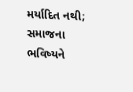મર્યાદિત નથી; સમાજના ભવિષ્યને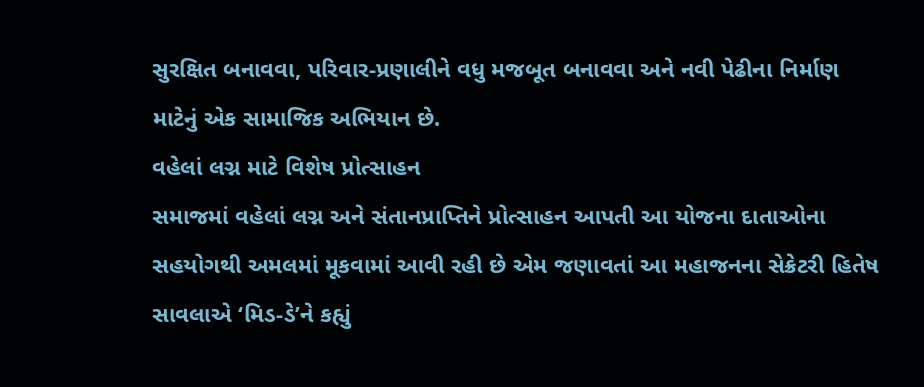સુરક્ષિત બનાવવા, પરિવાર-પ્રણાલીને વધુ મજબૂત બનાવવા અને નવી પેઢીના નિર્માણ માટેનું એક સામાજિક અભિયાન છે.
વહેલાં લગ્ન માટે વિશેષ પ્રોત્સાહન
સમાજમાં વહેલાં લગ્ન અને સંતાનપ્રાપ્તિને પ્રોત્સાહન આપતી આ યોજના દાતાઓના સહયોગથી અમલમાં મૂકવામાં આવી રહી છે એમ જણાવતાં આ મહાજનના સેક્રેટરી હિતેષ સાવલાએ ‘મિડ-ડે’ને કહ્યું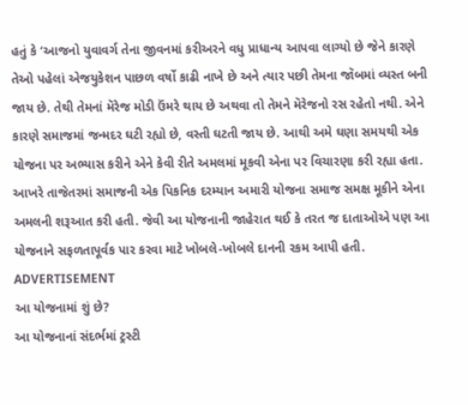હતું કે ‘આજનો યુવાવર્ગ તેના જીવનમાં કરીઅરને વધુ પ્રાધાન્ય આપવા લાગ્યો છે જેને કારણે તેઓ પહેલાં એજયુકેશન પાછળ વર્ષો કાઢી નાખે છે અને ત્યાર પછી તેમના જૉબમાં વ્યસ્ત બની જાય છે. તેથી તેમનાં મૅરેજ મોડી ઉંમરે થાય છે અથવા તો તેમને મૅરેજનો રસ રહેતો નથી. એને કારણે સમાજમાં જન્મદર ઘટી રહ્યો છે, વસ્તી ઘટતી જાય છે. આથી અમે ઘણા સમયથી એક યોજના પર અભ્યાસ કરીને એને કેવી રીતે અમલમાં મૂકવી એના પર વિચારણા કરી રહ્યા હતા. આખરે તાજેતરમાં સમાજની એક પિકનિક દરમ્યાન અમારી યોજના સમાજ સમક્ષ મૂકીને એના અમલની શરૂઆત કરી હતી. જેવી આ યોજનાની જાહેરાત થઈ કે તરત જ દાતાઓએ પણ આ યોજનાને સફળતાપૂર્વક પાર કરવા માટે ખોબલે-ખોબલે દાનની રકમ આપી હતી.
ADVERTISEMENT
આ યોજનામાં શું છે?
આ યોજનાનાં સંદર્ભમાં ટ્રસ્ટી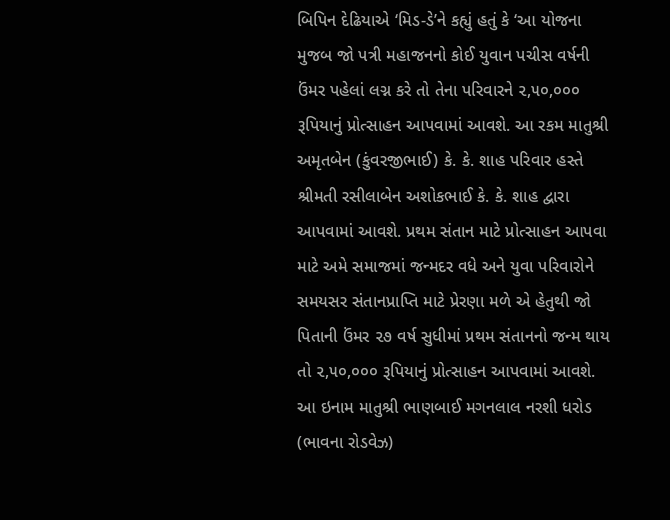બિપિન દેઢિયાએ ‘મિડ-ડે’ને કહ્યું હતું કે ‘આ યોજના મુજબ જો પત્રી મહાજનનો કોઈ યુવાન પચીસ વર્ષની ઉંમર પહેલાં લગ્ન કરે તો તેના પરિવારને ૨,૫૦,૦૦૦ રૂપિયાનું પ્રોત્સાહન આપવામાં આવશે. આ રકમ માતુશ્રી અમૃતબેન (કુંવરજીભાઈ) કે. કે. શાહ પરિવાર હસ્તે શ્રીમતી રસીલાબેન અશોકભાઈ કે. કે. શાહ દ્વારા આપવામાં આવશે. પ્રથમ સંતાન માટે પ્રોત્સાહન આપવા માટે અમે સમાજમાં જન્મદર વધે અને યુવા પરિવારોને સમયસર સંતાનપ્રાપ્તિ માટે પ્રેરણા મળે એ હેતુથી જો પિતાની ઉંમર ૨૭ વર્ષ સુધીમાં પ્રથમ સંતાનનો જન્મ થાય તો ૨,૫૦,૦૦૦ રૂપિયાનું પ્રોત્સાહન આપવામાં આવશે. આ ઇનામ માતુશ્રી ભાણબાઈ મગનલાલ નરશી ધરોડ (ભાવના રોડવેઝ)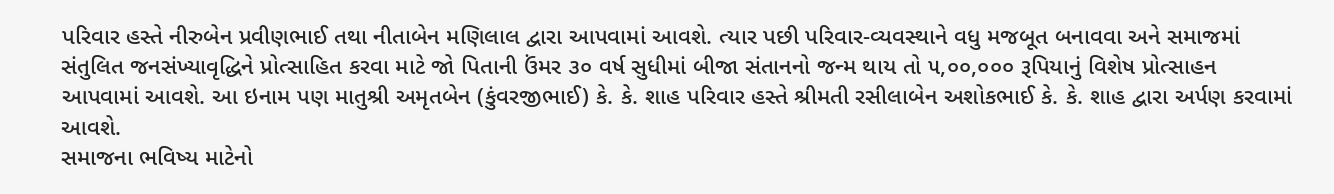પરિવાર હસ્તે નીરુબેન પ્રવીણભાઈ તથા નીતાબેન મણિલાલ દ્વારા આપવામાં આવશે. ત્યાર પછી પરિવાર-વ્યવસ્થાને વધુ મજબૂત બનાવવા અને સમાજમાં સંતુલિત જનસંખ્યાવૃદ્ધિને પ્રોત્સાહિત કરવા માટે જો પિતાની ઉંમર ૩૦ વર્ષ સુધીમાં બીજા સંતાનનો જન્મ થાય તો ૫,૦૦,૦૦૦ રૂપિયાનું વિશેષ પ્રોત્સાહન આપવામાં આવશે. આ ઇનામ પણ માતુશ્રી અમૃતબેન (કુંવરજીભાઈ) કે. કે. શાહ પરિવાર હસ્તે શ્રીમતી રસીલાબેન અશોકભાઈ કે. કે. શાહ દ્વારા અર્પણ કરવામાં આવશે.
સમાજના ભવિષ્ય માટેનો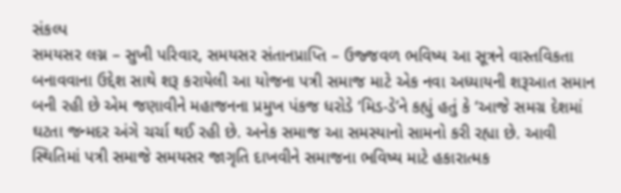સંકલ્પ
સમયસર લગ્ન – સુખી પરિવાર, સમયસર સંતાનપ્રાપ્તિ – ઉજ્જવળ ભવિષ્ય આ સૂત્રને વાસ્તવિકતા બનાવવાના ઉદ્દેશ સાથે શરૂ કરાયેલી આ યોજના પત્રી સમાજ માટે એક નવા અધ્યાયની શરૂઆત સમાન બની રહી છે એમ જણાવીને મહાજનના પ્રમુખ પંકજ ધરોડે ‘મિડ-ડે’ને કહ્યું હતું કે ‘આજે સમગ્ર દેશમાં ઘટતા જન્મદર અંગે ચર્ચા થઈ રહી છે. અનેક સમાજ આ સમસ્યાનો સામનો કરી રહ્યા છે. આવી સ્થિતિમાં પત્રી સમાજે સમયસર જાગૃતિ દાખવીને સમાજના ભવિષ્ય માટે હકારાત્મક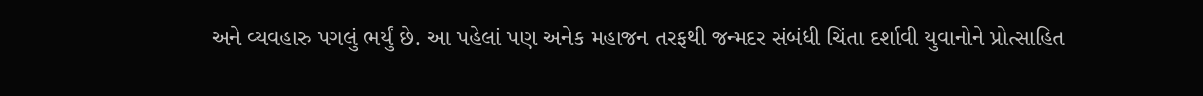અને વ્યવહારુ પગલું ભર્યું છે. આ પહેલાં પણ અનેક મહાજન તરફથી જન્મદર સંબંધી ચિંતા દર્શાવી યુવાનોને પ્રોત્સાહિત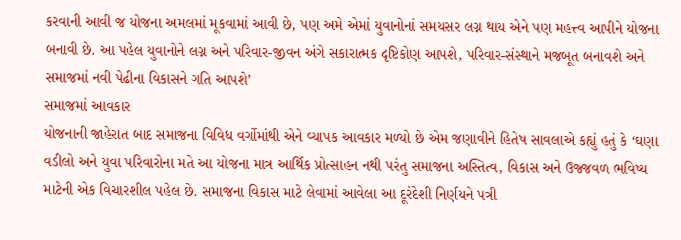કરવાની આવી જ યોજના અમલમાં મૂકવામાં આવી છે, પણ અમે એમાં યુવાનોનાં સમયસર લગ્ન થાય એને પણ મહત્ત્વ આપીને યોજના બનાવી છે. આ પહેલ યુવાનોને લગ્ન અને પરિવાર-જીવન અંગે સકારાત્મક દૃષ્ટિકોણ આપશે, પરિવાર-સંસ્થાને મજબૂત બનાવશે અને સમાજમાં નવી પેઢીના વિકાસને ગતિ આપશે’
સમાજમાં આવકાર
યોજનાની જાહેરાત બાદ સમાજના વિવિધ વર્ગોમાંથી એને વ્યાપક આવકાર મળ્યો છે એમ જણાવીને હિતેષ સાવલાએ કહ્યું હતું કે ‘ઘણા વડીલો અને યુવા પરિવારોના મતે આ યોજના માત્ર આર્થિક પ્રોત્સાહન નથી પરંતુ સમાજના અસ્તિત્વ, વિકાસ અને ઉજ્જવળ ભવિષ્ય માટેની એક વિચારશીલ પહેલ છે. સમાજના વિકાસ માટે લેવામાં આવેલા આ દૂરંદેશી નિર્ણયને પત્રી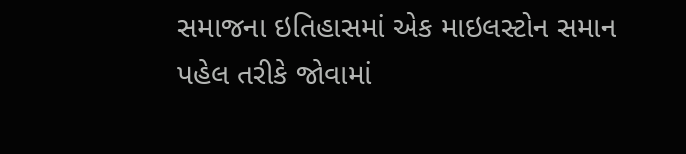સમાજના ઇતિહાસમાં એક માઇલસ્ટોન સમાન પહેલ તરીકે જોવામાં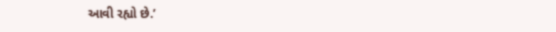આવી રહ્યો છે.’